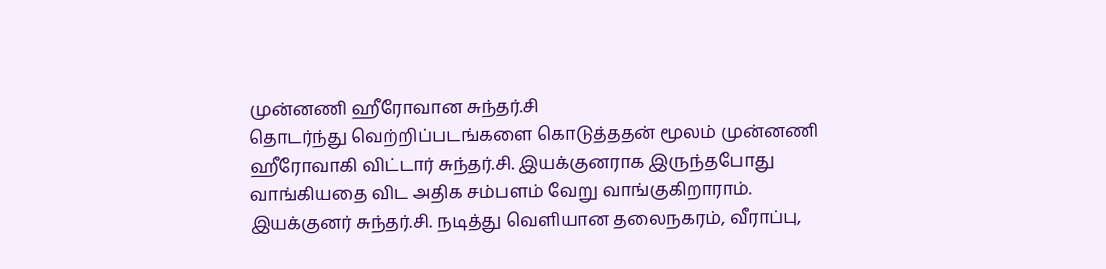முன்னணி ஹீரோவான சுந்தர்.சி
தொடர்ந்து வெற்றிப்படங்களை கொடுத்ததன் மூலம் முன்னணி ஹீரோவாகி விட்டார் சுந்தர்.சி. இயக்குனராக இருந்தபோது வாங்கியதை விட அதிக சம்பளம் வேறு வாங்குகிறாராம்.
இயக்குனர் சுந்தர்.சி. நடித்து வெளியான தலைநகரம், வீராப்பு,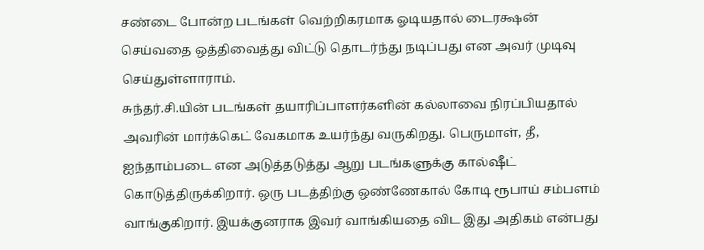சண்டை போன்ற படங்கள் வெற்றிகரமாக ஓடியதால் டைரக்ஷன் செய்வதை ஒத்திவைத்து விட்டு தொடர்ந்து நடிப்பது என அவர் முடிவு செய்துள்ளாராம்.
சுந்தர்.சி.யின் படங்கள் தயாரிப்பாளர்களின் கல்லாவை நிரப்பியதால் அவரின் மார்க்கெட் வேகமாக உயர்ந்து வருகிறது. பெருமாள், தீ, ஐந்தாம்படை என அடுத்தடுத்து ஆறு படங்களுக்கு கால்ஷீட் கொடுத்திருக்கிறார். ஒரு படத்திற்கு ஒண்ணேகால் கோடி ரூபாய் சம்பளம் வாங்குகிறார். இயக்குனராக இவர் வாங்கியதை விட இது அதிகம் என்பது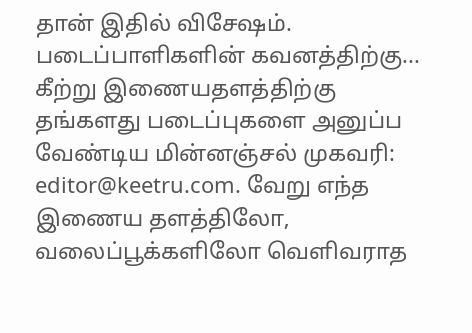தான் இதில் விசேஷம்.
படைப்பாளிகளின் கவனத்திற்கு...
கீற்று இணையதளத்திற்கு தங்களது படைப்புகளை அனுப்ப வேண்டிய மின்னஞ்சல் முகவரி: editor@keetru.com. வேறு எந்த இணைய தளத்திலோ, வலைப்பூக்களிலோ வெளிவராத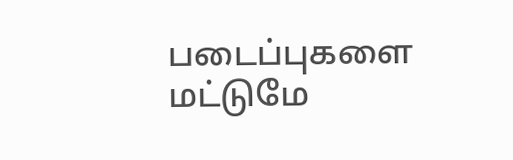படைப்புகளை மட்டுமே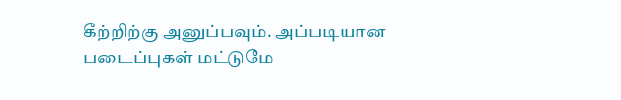கீற்றிற்கு அனுப்பவும். அப்படியான படைப்புகள் மட்டுமே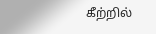கீற்றில்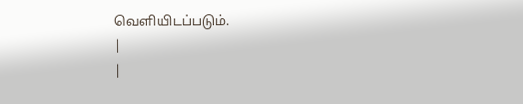வெளியிடப்படும்.
|
|